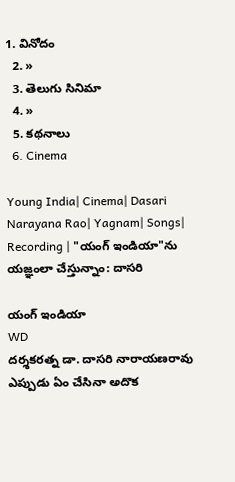1. వినోదం
  2. »
  3. తెలుగు సినిమా
  4. »
  5. కథనాలు
  6. Cinema

Young India| Cinema| Dasari Narayana Rao| Yagnam| Songs| Recording | "యంగ్ ఇండియా"ను యజ్ఞంలా చేస్తున్నాం: దాసరి

యంగ్ ఇండియా
WD
దర్శకరత్న డా. దాసరి నారాయణరావు ఎప్పుడు ఏం చేసినా అదొక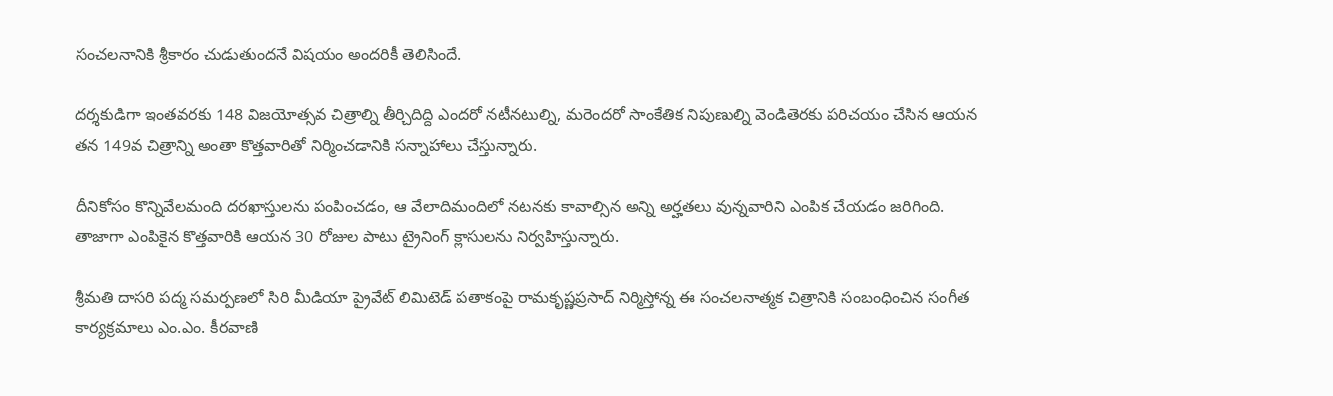సంచలనానికి శ్రీకారం చుడుతుందనే విషయం అందరికీ తెలిసిందే.

దర్శకుడిగా ఇంతవరకు 148 విజయోత్సవ చిత్రాల్ని తీర్చిదిద్ది ఎందరో నటీనటుల్ని, మరెందరో సాంకేతిక నిపుణుల్ని వెండితెరకు పరిచయం చేసిన ఆయన తన 149వ చిత్రాన్ని అంతా కొత్తవారితో నిర్మించడానికి సన్నాహాలు చేస్తున్నారు.

దీనికోసం కొన్నివేలమంది దరఖాస్తులను పంపించడం, ఆ వేలాదిమందిలో నటనకు కావాల్సిన అన్ని అర్హతలు వున్నవారిని ఎంపిక చేయడం జరిగింది. తాజాగా ఎంపికైన కొత్తవారికి ఆయన 30 రోజుల పాటు ట్రైనింగ్ క్లాసులను నిర్వహిస్తున్నారు.

శ్రీమతి దాసరి పద్మ సమర్పణలో సిరి మీడియా ప్రైవేట్ లిమిటెడ్ పతాకంపై రామకృష్ణప్రసాద్ నిర్మిస్తోన్న ఈ సంచలనాత్మక చిత్రానికి సంబంధించిన సంగీత కార్యక్రమాలు ఎం.ఎం. కీరవాణి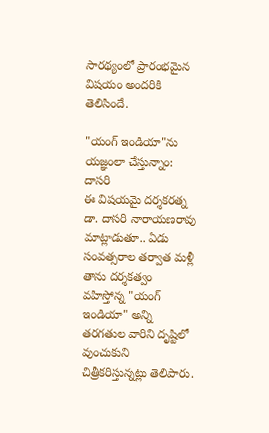సారథ్యంలో ప్రారంభమైన విషయం అందరికి తెలిసిందే.

"యంగ్ ఇండియా"ను యజ్ఞంలా చేస్తున్నాం: దాసరి
ఈ విషయమై దర్శకరత్న డా. దాసరి నారాయణరావు మాట్లాడుతూ.. ఏడు సంవత్సరాల తర్వాత మళ్లీ తాను దర్శకత్వం వహిస్తోన్న "యంగ్ ఇండియా" అన్ని తరగతుల వారిని దృష్టిలో వుంచుకుని చిత్రీకరిస్తున్నట్లు తెలిపారు.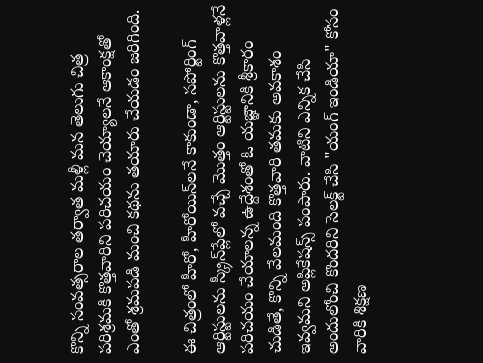కొన్ని సంవత్సరాల తర్వాత మళ్లీ మన తెలుగు చిత్ర పరిశ్రమకి కొత్తవారిని పరిచయం చెయ్యాలనే ఆకాంక్షతో ఎంతో శ్రమపడి మంచి కథను తయారు చేయడం జరిగింది.

ఈ చిత్రంలో హీరో, హీరోయిన్‌లనే కాకుండా, సపోర్టింగ్ ఆర్టిస్టులను స్క్రీన్‌ప్లేలో వచ్చే మొత్తం ఆర్టిస్టులను కొత్తవాళ్లనే పరిచయం చేయాలన్న ఉద్దేశంతో ఓ యజ్ఞానికి శ్రీకారం చుడితే, కొన్ని వేలమంది కొత్తవారి తమకు అవకాశం ఇవ్వమని అప్లికేషన్స్ పంపారు. వాటిని ఎన్నిక చేసి అందులోంచి కొందరిని సెలక్ట్ చేసి "యంగ్ ఇండియా" కోసం వారికి శిక్షణ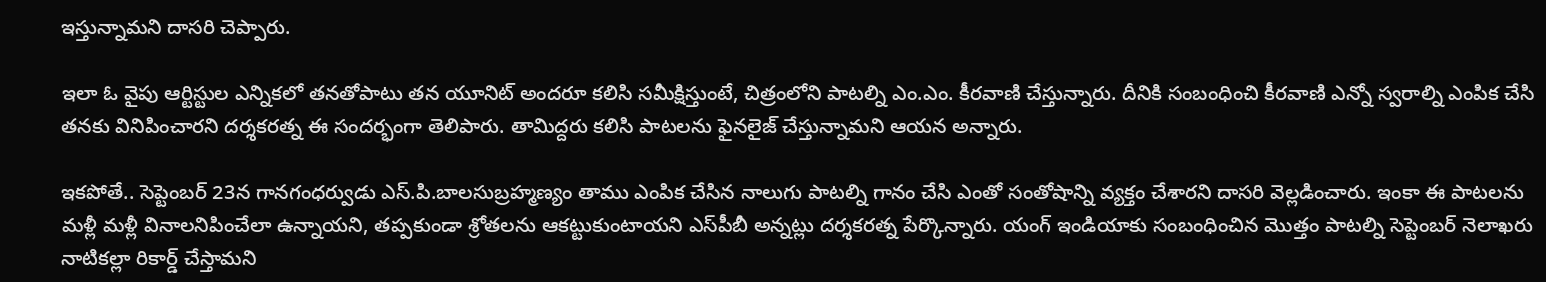ఇస్తున్నామని దాసరి చెప్పారు.

ఇలా ఓ వైపు ఆర్టిస్టుల ఎన్నికలో తనతోపాటు తన యూనిట్ అందరూ కలిసి సమీక్షిస్తుంటే, చిత్రంలోని పాటల్ని ఎం.ఎం. కీరవాణి చేస్తున్నారు. దీనికి సంబంధించి కీరవాణి ఎన్నో స్వరాల్ని ఎంపిక చేసి తనకు వినిపించారని దర్శకరత్న ఈ సందర్భంగా తెలిపారు. తామిద్దరు కలిసి పాటలను ఫైనలైజ్ చేస్తున్నామని ఆయన అన్నారు.

ఇకపోతే.. సెప్టెంబర్ 23న గానగంధర్వుడు ఎస్.పి.బాలసుబ్రహ్మణ్యం తాము ఎంపిక చేసిన నాలుగు పాటల్ని గానం చేసి ఎంతో సంతోషాన్ని వ్యక్తం చేశారని దాసరి వెల్లడించారు. ఇంకా ఈ పాటలను మళ్లీ మళ్లీ వినాలనిపించేలా ఉన్నాయని, తప్పకుండా శ్రోతలను ఆకట్టుకుంటాయని ఎస్‌పీబీ అన్నట్లు దర్శకరత్న పేర్కొన్నారు. యంగ్ ఇండియాకు సంబంధించిన మొత్తం పాటల్ని సెప్టెంబర్ నెలాఖరు నాటికల్లా రికార్డ్ చేస్తామని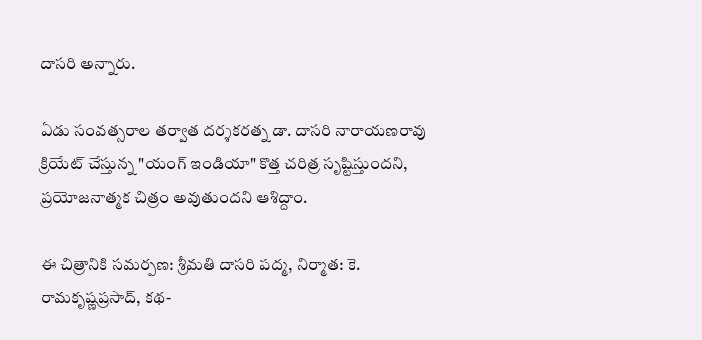దాసరి అన్నారు.

ఏడు సంవత్సరాల తర్వాత దర్శకరత్న డా. దాసరి నారాయణరావు క్రియేట్ చేస్తున్న "యంగ్ ఇండియా" కొత్త చరిత్ర సృష్టిస్తుందని, ప్రయోజనాత్మక చిత్రం అవుతుందని ఆశిద్దాం.

ఈ చిత్రానికి సమర్పణ: శ్రీమతి దాసరి పద్మ, నిర్మాత: కె. రామకృష్ణప్రసాద్, కథ-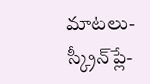మాటలు-స్క్రీన్‌ప్లే-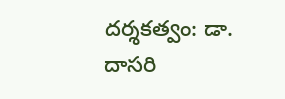దర్శకత్వం: డా. దాసరి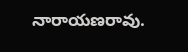నారాయణరావు.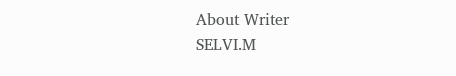About Writer
SELVI.M